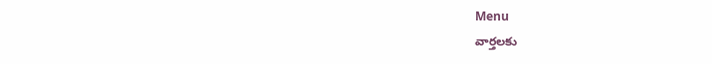Menu
వార్తలకు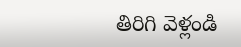తిరిగి వెళ్లండి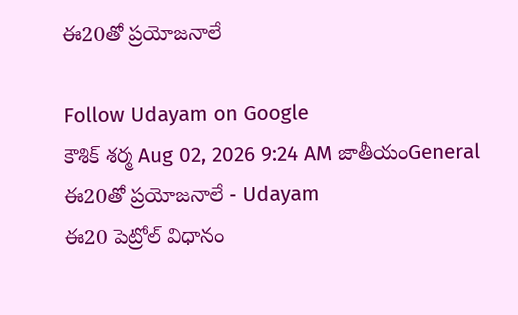ఈ20తో ప్రయోజనాలే

Follow Udayam on Google
కౌశిక్ శర్మ Aug 02, 2026 9:24 AM జాతీయంGeneral
ఈ20తో ప్రయోజనాలే - Udayam
ఈ20 పెట్రోల్‌ విధానం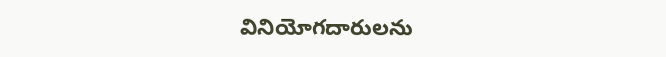వినియోగదారులను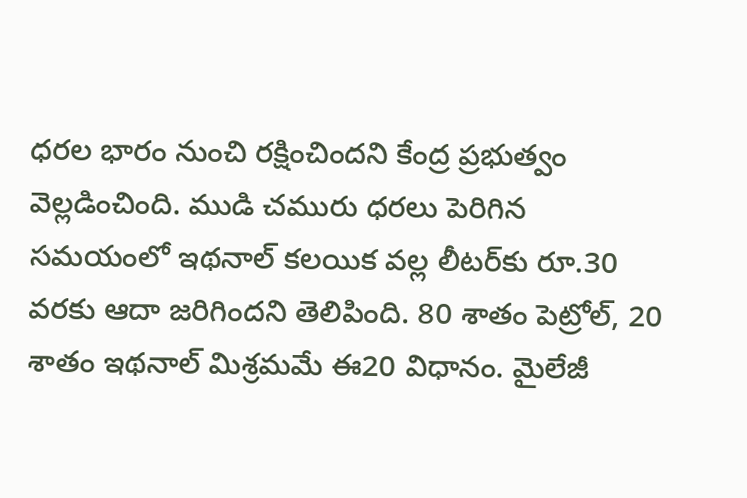ధరల భారం నుంచి రక్షించిందని కేంద్ర ప్రభుత్వం వెల్లడించింది. ముడి చమురు ధరలు పెరిగిన సమయంలో ఇథనాల్‌ కలయిక వల్ల లీటర్‌కు రూ.30 వరకు ఆదా జరిగిందని తెలిపింది. 80 శాతం పెట్రోల్‌, 20 శాతం ఇథనాల్‌ మిశ్రమమే ఈ20 విధానం. మైలేజీ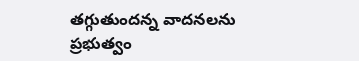తగ్గుతుందన్న వాదనలను ప్రభుత్వం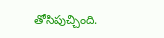తోసిపుచ్చింది.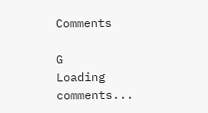Comments

G
Loading comments...